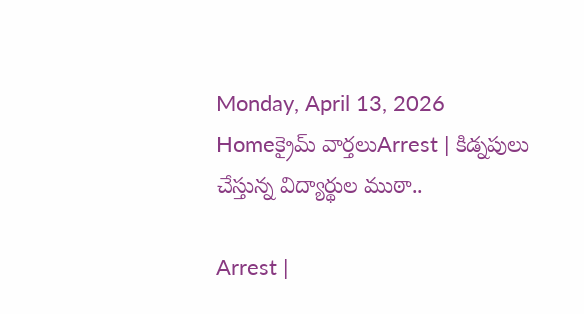Monday, April 13, 2026
Homeక్రైమ్ వార్తలుArrest | కిడ్నపులు చేస్తున్న విద్యార్థుల ముఠా..

Arrest |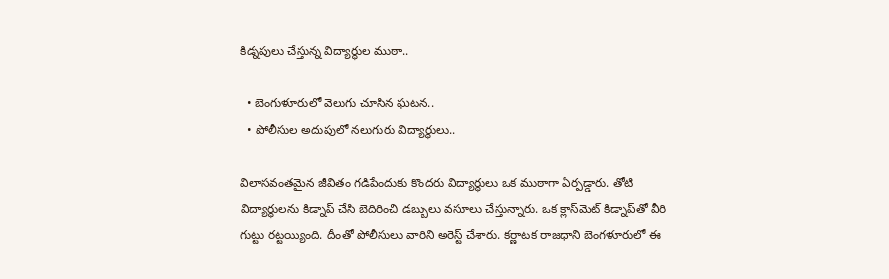కిడ్నపులు చేస్తున్న విద్యార్థుల ముఠా..

  • బెంగుళూరులో వెలుగు చూసిన ఘటన..
  • పోలీసుల అదుపులో నలుగురు విద్యార్థులు..

విలాసవంతమైన జీవితం గడిపేందుకు కొందరు విద్యార్థులు ఒక ముఠాగా ఏర్పడ్డారు. తోటి విద్యార్థులను కిడ్నాప్‌ చేసి బెదిరించి డబ్బులు వసూలు చేస్తున్నారు. ఒక క్లాస్‌మెట్‌ కిడ్నాప్‌తో వీరి గుట్టు రట్టయ్యింది. దీంతో పోలీసులు వారిని అరెస్ట్‌ చేశారు. కర్ణాటక రాజధాని బెంగళూరులో ఈ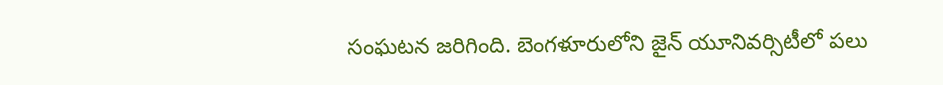సంఘటన జరిగింది. బెంగళూరులోని జైన్ యూనివర్సిటీలో పలు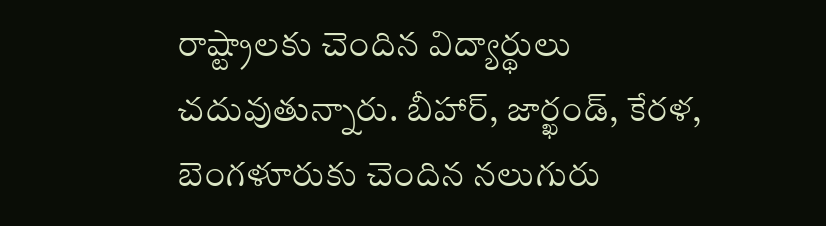రాష్ట్రాలకు చెందిన విద్యార్థులు చదువుతున్నారు. బీహార్, జార్ఖండ్, కేరళ, బెంగళూరుకు చెందిన నలుగురు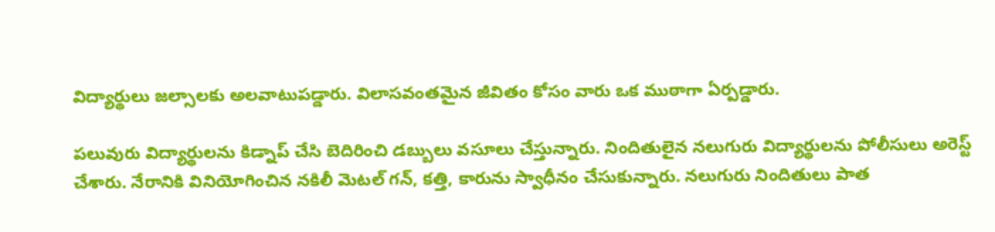విద్యార్థులు జల్సాలకు అలవాటుపడ్డారు. విలాసవంతమైన జీవితం కోసం వారు ఒక ముఠాగా ఏర్పడ్డారు.

పలువురు విద్యార్థులను కిడ్నాప్‌ చేసి బెదిరించి డబ్బులు వసూలు చేస్తున్నారు. నిందితులైన నలుగురు విద్యార్థులను పోలీసులు అరెస్ట్‌ చేశారు. నేరానికి వినియోగించిన నకిలీ మెటల్‌ గన్‌, కత్తి, కారును స్వాధీనం చేసుకున్నారు. నలుగురు నిందితులు పాత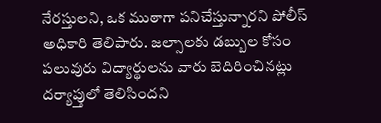నేరస్తులని, ఒక ముఠాగా పనిచేస్తున్నారని పోలీస్‌ అధికారి తెలిపారు. జల్సాలకు డబ్బుల కోసం పలువురు విద్యార్థులను వారు బెదిరించినట్లు దర్యాప్తులో తెలిసిందని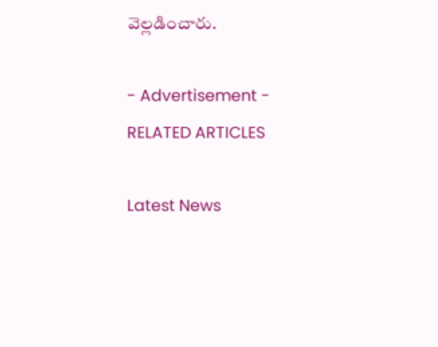వెల్లడించారు.

- Advertisement -
RELATED ARTICLES

Latest News